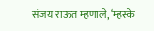संजय राऊत म्हणाले, ‘म्हस्के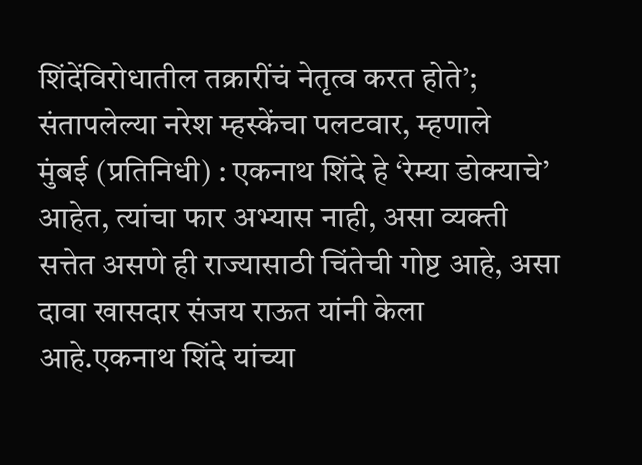शिंदेंविरोधातील तक्रारींचं नेतृत्व करत होते’; संतापलेल्या नरेश म्हस्केंचा पलटवार, म्हणाले
मुंबई (प्रतिनिधी) : एकनाथ शिंदे हे ‘रेम्या डोक्याचे’ आहेत, त्यांचा फार अभ्यास नाही, असा व्यक्ती सत्तेत असणे ही राज्यासाठी चिंतेची गोष्ट आहे, असा दावा खासदार संजय राऊत यांनी केला आहे.एकनाथ शिंदे यांच्या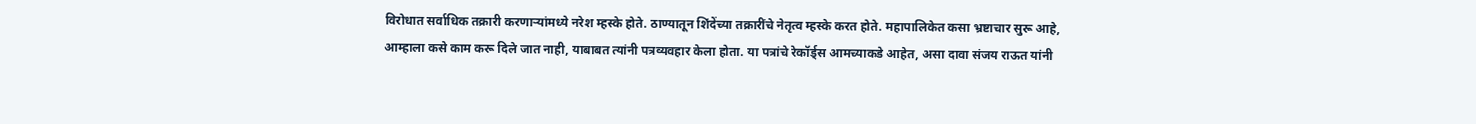विरोधात सर्वाधिक तक्रारी करणाऱ्यांमध्ये नरेश म्हस्के होते. ठाण्यातून शिंदेंच्या तक्रारींचे नेतृत्व म्हस्के करत होते. महापालिकेत कसा भ्रष्टाचार सुरू आहे, आम्हाला कसे काम करू दिले जात नाही, याबाबत त्यांनी पत्रव्यवहार केला होता. या पत्रांचे रेकॉर्ड्स आमच्याकडे आहेत, असा दावा संजय राऊत यांनी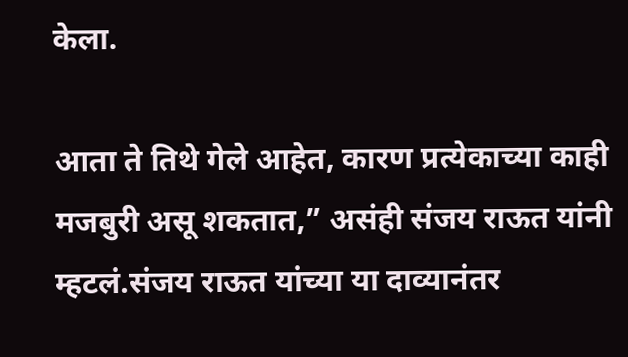केला.

आता ते तिथे गेले आहेत, कारण प्रत्येकाच्या काही मजबुरी असू शकतात,” असंही संजय राऊत यांनी म्हटलं.संजय राऊत यांच्या या दाव्यानंतर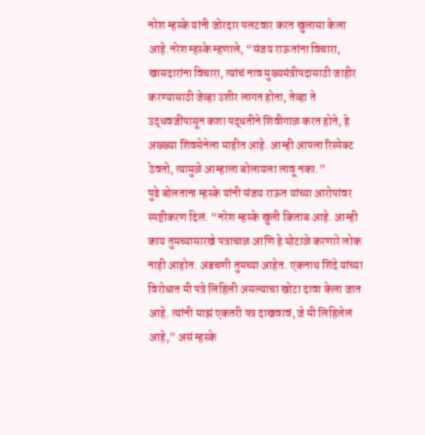नरेश म्हस्के यांनी जोरदार पलटवार करत खुलासा केला आहे.नरेश म्हस्के म्हणाले, “संजय राऊतांना विचारा, खासदारांना विचारा, त्यांचं नाव मुख्यमंत्रीपदासाठी जाहीर करण्यासाठी जेव्हा उशीर लागत होता, तेव्हा ते उद्धवजींपासून कशा पद्धतीने शिवीगाळ करत होते, हे अख्ख्या शिवसेनेला माहीत आहे. आम्ही आपला रिस्पेक्ट ठेवतो, त्यामुळे आम्हाला बोलायला लावू नका.”
पुढे बोलताना म्हस्के यांनी संजय राऊत यांच्या आरोपांवर स्पष्टीकरण दिलं. “नरेश म्हस्के खुली किताब आहे. आम्ही काय तुमच्यासारखे पत्राचाळ आणि हे घोटाळे करणारे लोक नाही आहोत. अडचणी तुमच्या आहेत. एकनाथ शिंदे यांच्या विरोधात मी पत्रे लिहिली असल्याचा खोटा दावा केला जात आहे. त्यांनी माझं एकतरी पत्र दाखवावं, जे मी लिहिलेलं आहे,” असं म्हस्के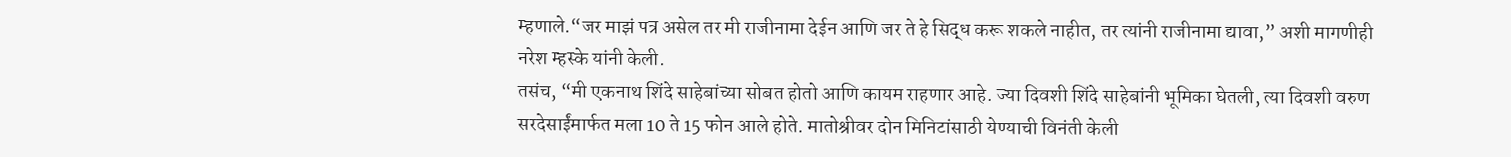म्हणाले.“जर माझं पत्र असेल तर मी राजीनामा देईन आणि जर ते हे सिद्ध करू शकले नाहीत, तर त्यांनी राजीनामा द्यावा,” अशी मागणीही नरेश म्हस्के यांनी केली.
तसंच, “मी एकनाथ शिंदे साहेबांच्या सोबत होतो आणि कायम राहणार आहे. ज्या दिवशी शिंदे साहेबांनी भूमिका घेतली, त्या दिवशी वरुण सरदेसाईंमार्फत मला 10 ते 15 फोन आले होते. मातोश्रीवर दोन मिनिटांसाठी येण्याची विनंती केली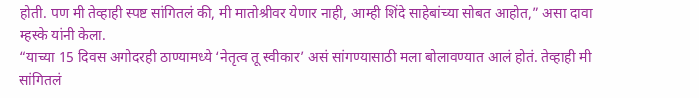होती. पण मी तेव्हाही स्पष्ट सांगितलं की, मी मातोश्रीवर येणार नाही, आम्ही शिंदे साहेबांच्या सोबत आहोत,” असा दावा म्हस्के यांनी केला.
“याच्या 15 दिवस अगोदरही ठाण्यामध्ये ‘नेतृत्व तू स्वीकार’ असं सांगण्यासाठी मला बोलावण्यात आलं होतं. तेव्हाही मी सांगितलं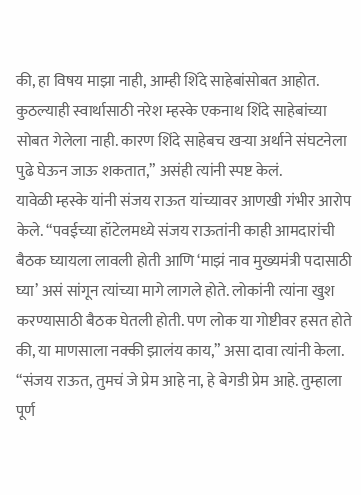की, हा विषय माझा नाही, आम्ही शिंदे साहेबांसोबत आहोत. कुठल्याही स्वार्थासाठी नरेश म्हस्के एकनाथ शिंदे साहेबांच्या सोबत गेलेला नाही. कारण शिंदे साहेबच खऱ्या अर्थाने संघटनेला पुढे घेऊन जाऊ शकतात,” असंही त्यांनी स्पष्ट केलं.
यावेळी म्हस्के यांनी संजय राऊत यांच्यावर आणखी गंभीर आरोप केले. “पवईच्या हॉटेलमध्ये संजय राऊतांनी काही आमदारांची बैठक घ्यायला लावली होती आणि ‘माझं नाव मुख्यमंत्री पदासाठी घ्या’ असं सांगून त्यांच्या मागे लागले होते. लोकांनी त्यांना खुश करण्यासाठी बैठक घेतली होती. पण लोक या गोष्टीवर हसत होते की, या माणसाला नक्की झालंय काय,” असा दावा त्यांनी केला.
“संजय राऊत, तुमचं जे प्रेम आहे ना, हे बेगडी प्रेम आहे. तुम्हाला पूर्ण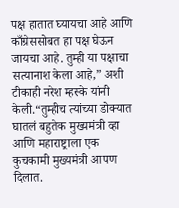पक्ष हातात घ्यायचा आहे आणि काँग्रेससोबत हा पक्ष घेऊन जायचा आहे. तुम्ही या पक्षाचा सत्यानाश केला आहे,” अशी टीकाही नरेश म्हस्के यांनी केली.“तुम्हीच त्यांच्या डोक्यात घातलं बहुतेक मुख्यमंत्री व्हा आणि महाराष्ट्राला एक कुचकामी मुख्यमंत्री आपण दिलात.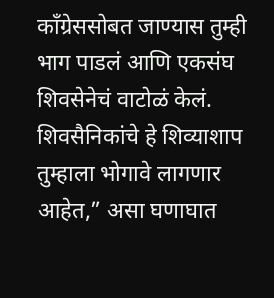काँग्रेससोबत जाण्यास तुम्ही भाग पाडलं आणि एकसंघ शिवसेनेचं वाटोळं केलं. शिवसैनिकांचे हे शिव्याशाप तुम्हाला भोगावे लागणार आहेत,” असा घणाघात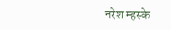नरेश म्हस्के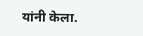यांनी केला.